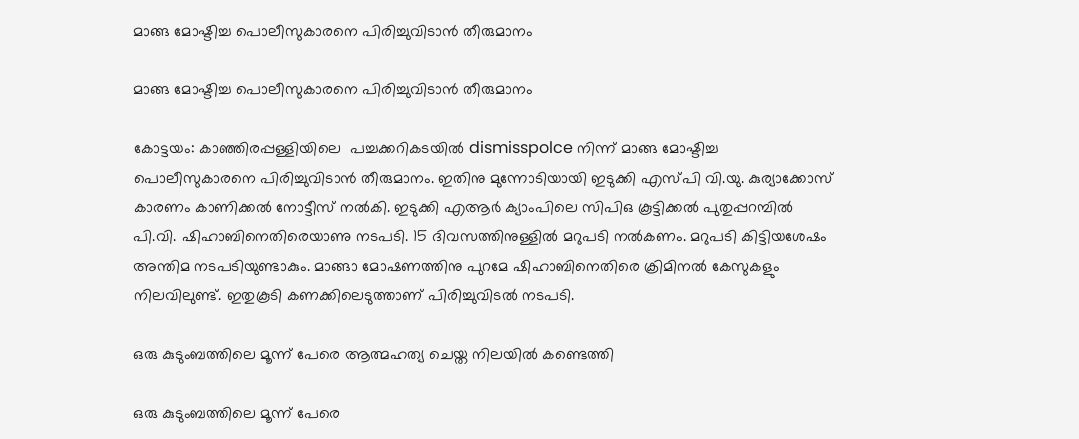മാങ്ങ മോഷ്ടിച്ച പൊലീസുകാരനെ പിരിച്ചുവിടാൻ തീരുമാനം

മാങ്ങ മോഷ്ടിച്ച പൊലീസുകാരനെ പിരിച്ചുവിടാൻ തീരുമാനം

കോട്ടയം: കാഞ്ഞിരപ്പള്ളിയിലെ  പച്ചക്കറികടയിൽ dismisspolce നിന്ന് മാങ്ങ മോഷ്ടിച്ച പൊലീസുകാരനെ പിരിച്ചുവിടാൻ തീരുമാനം. ഇതിനു മുന്നോടിയായി ഇടുക്കി എസ്പി വി.യു. കുര്യാക്കോസ് കാരണം കാണിക്കൽ നോട്ടീസ് നൽകി. ഇടുക്കി എആർ ക്യാംപിലെ സിപിഒ കൂട്ടിക്കൽ പുതുപ്പറമ്പിൽ പി.വി. ഷിഹാബിനെതിരെയാണു നടപടി. 15 ദിവസത്തിനുള്ളിൽ മറുപടി നൽകണം. മറുപടി കിട്ടിയശേഷം അന്തിമ നടപടിയുണ്ടാകും. മാങ്ങാ മോഷണത്തിനു പുറമേ ഷിഹാബിനെതിരെ ക്രിമിനല്‍ കേസുകളും നിലവിലുണ്ട്. ഇതുകൂടി കണക്കിലെടുത്താണ് പിരിച്ചുവിടല്‍ നടപടി.

ഒരു കുടുംബത്തിലെ മൂന്ന് പേരെ ആത്മഹത്യ ചെയ്ത നിലയിൽ കണ്ടെത്തി

ഒരു കുടുംബത്തിലെ മൂന്ന് പേരെ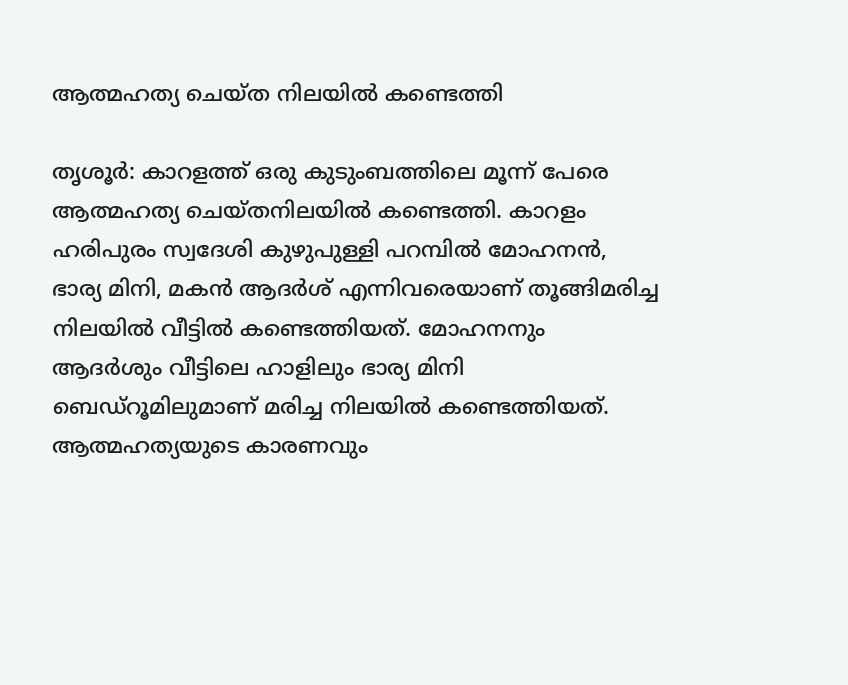ആത്മഹത്യ ചെയ്ത നിലയിൽ കണ്ടെത്തി

തൃശൂ‍ർ: കാറളത്ത് ഒരു കുടുംബത്തിലെ മൂന്ന് പേരെ ആത്മഹത്യ ചെയ്തനിലയിൽ കണ്ടെത്തി. കാറളം ഹരിപുരം സ്വദേശി കുഴുപുള്ളി പറമ്പിൽ മോഹനൻ, ഭാര്യ മിനി, മകൻ ആദർശ് എന്നിവരെയാണ് തൂങ്ങിമരിച്ച നിലയിൽ വീട്ടിൽ കണ്ടെത്തിയത്. മോഹനനും ആദർശും വീട്ടിലെ ഹാളിലും ഭാര്യ മിനി ബെഡ്റൂമിലുമാണ് മരിച്ച നിലയിൽ കണ്ടെത്തിയത്. ആത്മഹത്യയുടെ കാരണവും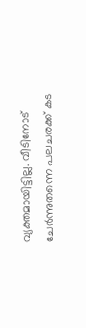വ്യക്തമായിട്ടില്ല. വീടിനോട് ചേ‍ർന്നുതന്നെ പലചരക്ക് കട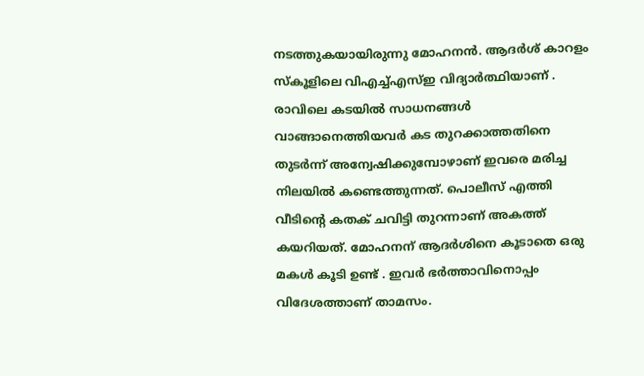നടത്തുകയായിരുന്നു മോഹനൻ. ആദർശ് കാറളം സ്കൂളിലെ വിഎച്ച്എസ്ഇ വിദ്യാർത്ഥിയാണ് . രാവിലെ കടയിൽ സാധനങ്ങൾ വാങ്ങാനെത്തിയവ‍ർ കട തുറക്കാത്തതിനെ തുടർന്ന് അന്വേഷിക്കുമ്പോഴാണ് ഇവരെ മരിച്ച നിലയിൽ കണ്ടെത്തുന്നത്. പൊലീസ് എത്തി വീടിന്റെ കതക് ചവിട്ടി തുറന്നാണ് അകത്ത് കയറിയത്. മോഹനന് ആദ‍ർശിനെ കൂടാതെ ഒരു മകൾ കൂടി ഉണ്ട് . ഇവ‍ർ ഭർത്താവിനൊപ്പം വിദേശത്താണ് താമസം.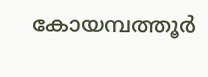കോയമ്പത്തൂർ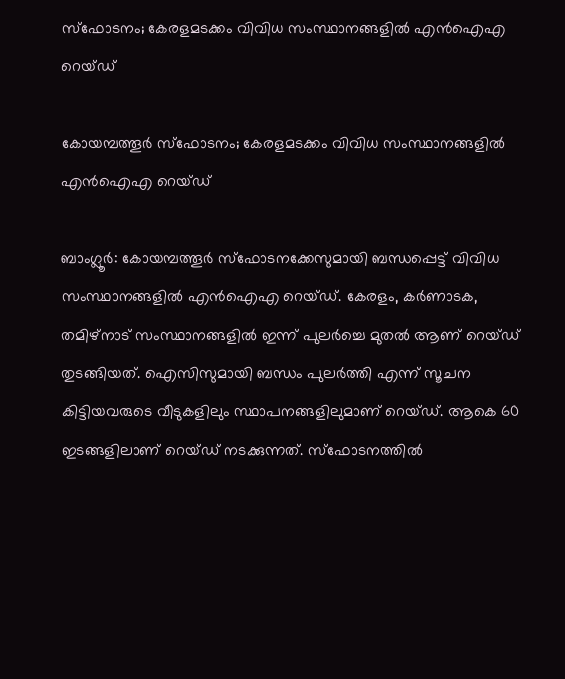സ്ഫോടനം; കേരളമടക്കം വിവിധ സംസ്ഥാനങ്ങളിൽ എൻഐഎ റെയ്ഡ്

കോയമ്പത്തൂർ സ്ഫോടനം; കേരളമടക്കം വിവിധ സംസ്ഥാനങ്ങളിൽ എൻഐഎ റെയ്ഡ്

ബാംഗ്ലൂർ: കോയമ്പത്തൂർ സ്ഫോടനക്കേസുമായി ബന്ധപ്പെട്ട് വിവിധ സംസ്ഥാനങ്ങളിൽ എൻഐഎ റെയ്ഡ്. കേരളം, കർണാടക, തമിഴ്നാട് സംസ്ഥാനങ്ങളിൽ ഇന്ന് പുലർച്ചെ മുതൽ ആണ് റെയ്ഡ് തുടങ്ങിയത്. ഐസിസുമായി ബന്ധം പുലർത്തി എന്ന് സൂചന കിട്ടിയവരുടെ വീടുകളിലും സ്ഥാപനങ്ങളിലുമാണ് റെയ്ഡ്. ആകെ 60 ഇടങ്ങളിലാണ് റെയ്ഡ് നടക്കുന്നത്. സ്ഫോടനത്തിൽ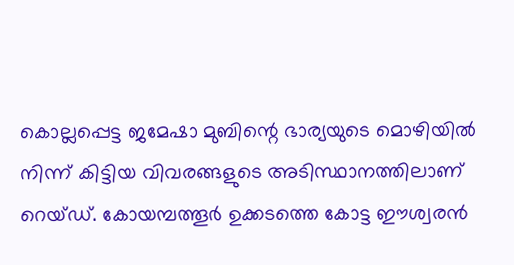കൊല്ലപ്പെട്ട ജമേഷാ മുബിന്റെ ഭാര്യയുടെ മൊഴിയിൽ നിന്ന് കിട്ടിയ വിവരങ്ങളുടെ അടിസ്ഥാനത്തിലാണ് റെയ്ഡ്. കോയമ്പത്തൂർ ഉക്കടത്തെ കോട്ട ഈശ്വരൻ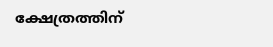ക്ഷേത്രത്തിന്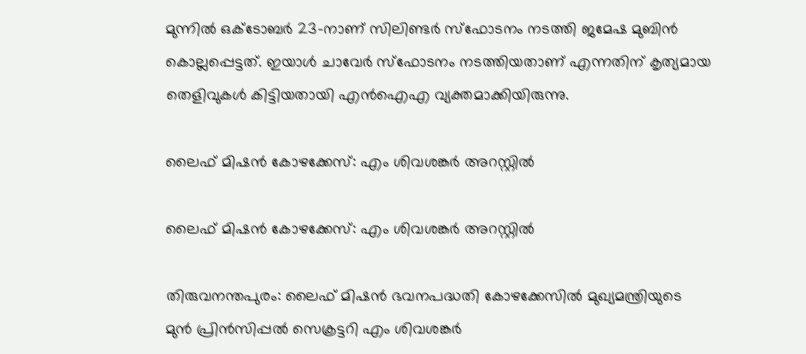മുന്നിൽ ഒക്ടോബർ 23-നാണ് സിലിണ്ടർ സ്ഫോടനം നടത്തി ജമേഷ മുബിൻ കൊല്ലപ്പെട്ടത്. ഇയാൾ ചാവേർ സ്ഫോടനം നടത്തിയതാണ് എന്നതിന് കൃത്യമായ തെളിവുകൾ കിട്ടിയതായി എൻഐഎ വ്യക്തമാക്കിയിരുന്നു.

ലൈഫ് മിഷൻ കോഴക്കേസ്: എം ശിവശങ്കർ അറസ്റ്റിൽ

ലൈഫ് മിഷൻ കോഴക്കേസ്: എം ശിവശങ്കർ അറസ്റ്റിൽ

തിരുവനന്തപുരം: ലൈഫ് മിഷൻ ഭവനപദ്ധതി കോഴക്കേസിൽ മുഖ്യമന്ത്രിയുടെ മുന്‍ പ്രിന്‍സിപ്പല്‍ സെക്രട്ടറി എം ശിവശങ്കര്‍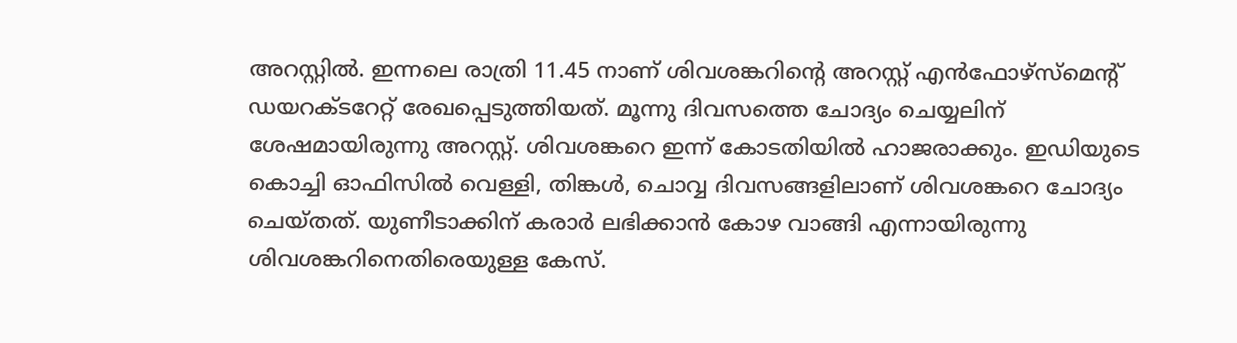അറസ്റ്റില്‍. ഇന്നലെ രാത്രി 11.45 നാണ് ശിവശങ്കറിന്റെ അറസ്റ്റ് എൻഫോഴ്സ്മെന്റ് ഡയറക്ടറേറ്റ് രേഖപ്പെടുത്തിയത്. മൂന്നു ദിവസത്തെ ചോദ്യം ചെയ്യലിന് ശേഷമായിരുന്നു അറസ്റ്റ്. ശിവശങ്കറെ ഇന്ന് കോടതിയിൽ ഹാജരാക്കും. ഇഡിയുടെ കൊച്ചി ഓഫിസിൽ വെള്ളി, തിങ്കൾ, ചൊവ്വ ദിവസങ്ങളിലാണ് ശിവശങ്കറെ ചോദ്യം ചെയ്തത്. യുണീടാക്കിന് കരാര്‍ ലഭിക്കാന്‍ കോഴ വാങ്ങി എന്നായിരുന്നു ശിവശങ്കറിനെതിരെയുള്ള കേസ്.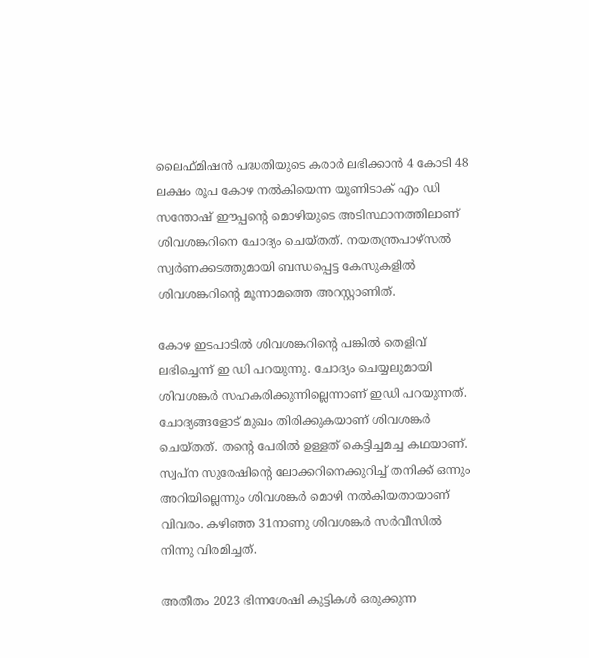ലൈഫ്മിഷന്‍ പദ്ധതിയുടെ കരാര്‍ ലഭിക്കാന്‍ 4 കോടി 48 ലക്ഷം രൂപ കോഴ നല്‍കിയെന്ന യൂണിടാക് എം ഡി സന്തോഷ് ഈപ്പന്റെ മൊഴിയുടെ അടിസ്ഥാനത്തിലാണ് ശിവശങ്കറിനെ ചോദ്യം ചെയ്തത്. നയതന്ത്രപാഴ്സൽ സ്വർണക്കടത്തുമായി ബന്ധപ്പെട്ട കേസുകളിൽ ശിവശങ്കറിന്റെ മൂന്നാമത്തെ അറസ്റ്റാണിത്.

കോഴ ഇടപാടിൽ ശിവശങ്കറിന്റെ പങ്കിൽ തെളിവ് ലഭിച്ചെന്ന് ഇ ഡി പറയുന്നു. ചോദ്യം ചെയ്യലുമായി ശിവശങ്കർ സഹകരിക്കുന്നില്ലെന്നാണ് ഇഡി പറയുന്നത്. ചോദ്യങ്ങളോട് മുഖം തിരിക്കുകയാണ് ശിവശങ്കർ ചെയ്തത്. തന്റെ പേരിൽ ഉള്ളത് കെട്ടിച്ചമച്ച കഥയാണ്. സ്വപ്ന സുരേഷിന്റെ ലോക്കറിനെക്കുറിച്ച് തനിക്ക് ഒന്നും അറിയില്ലെന്നും ശിവശങ്കർ മൊഴി നൽകിയതായാണ് വിവരം. കഴിഞ്ഞ 31നാണു ശിവശങ്കർ സർവീസിൽ നിന്നു വിരമിച്ചത്.

അതീതം 2023 ഭിന്നശേഷി കുട്ടികൾ ഒരുക്കുന്ന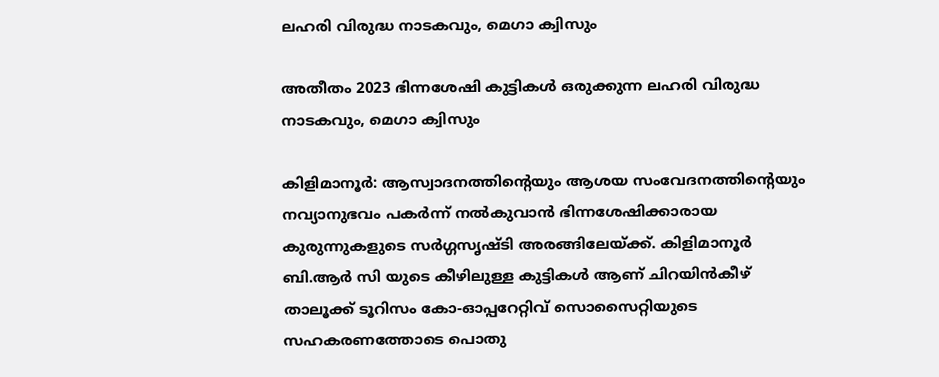ലഹരി വിരുദ്ധ നാടകവും, മെഗാ ക്വിസും

അതീതം 2023 ഭിന്നശേഷി കുട്ടികൾ ഒരുക്കുന്ന ലഹരി വിരുദ്ധ നാടകവും, മെഗാ ക്വിസും

കിളിമാനൂർ: ആസ്വാദനത്തിന്റെയും ആശയ സംവേദനത്തിന്റെയും നവ്യാനുഭവം പകർന്ന് നൽകുവാൻ ഭിന്നശേഷിക്കാരായ കുരുന്നുകളുടെ സർഗ്ഗസൃഷ്ടി അരങ്ങിലേയ്ക്ക്. കിളിമാനൂർ ബി.ആർ സി യുടെ കീഴിലുള്ള കുട്ടികൾ ആണ് ചിറയിൻകീഴ് താലൂക്ക് ടൂറിസം കോ-ഓപ്പറേറ്റിവ് സൊസൈറ്റിയുടെ സഹകരണത്തോടെ പൊതു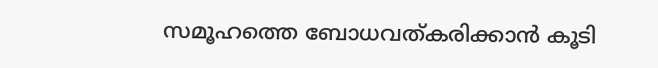സമൂഹത്തെ ബോധവത്കരിക്കാൻ കൂടി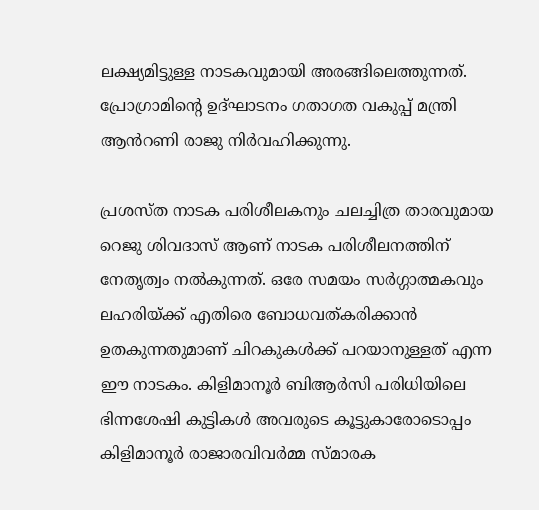ലക്ഷ്യമിട്ടുള്ള നാടകവുമായി അരങ്ങിലെത്തുന്നത്. പ്രോഗ്രാമിന്റെ ഉദ്ഘാടനം ഗതാഗത വകുപ്പ് മന്ത്രി ആൻറണി രാജു നിർവഹിക്കുന്നു.

പ്രശസ്ത നാടക പരിശീലകനും ചലച്ചിത്ര താരവുമായ റെജു ശിവദാസ് ആണ് നാടക പരിശീലനത്തിന് നേതൃത്വം നൽകുന്നത്. ഒരേ സമയം സർഗ്ഗാത്മകവും ലഹരിയ്ക്ക് എതിരെ ബോധവത്കരിക്കാൻ ഉതകുന്നതുമാണ് ചിറകുകൾക്ക് പറയാനുള്ളത് എന്ന ഈ നാടകം. കിളിമാനൂർ ബിആർസി പരിധിയിലെ ഭിന്നശേഷി കുട്ടികൾ അവരുടെ കൂട്ടുകാരോടൊപ്പം കിളിമാനൂർ രാജാരവിവർമ്മ സ്മാരക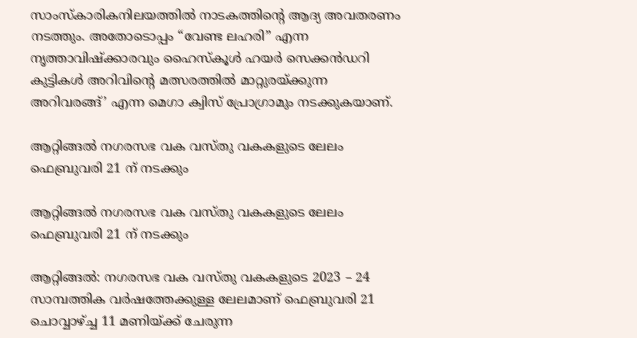സാംസ്കാരികനിലയത്തിൽ നാടകത്തിന്റെ ആദ്യ അവതരണം നടത്തും. അതോടൊപ്പം “വേണ്ട ലഹരി” എന്ന നൃത്താവിഷ്ക്കാരവും ഹൈസ്കൂൾ ഹയർ സെക്കൻഡറി കുട്ടികൾ അറിവിന്റെ മത്സരത്തിൽ മാറ്റുരയ്ക്കുന്ന അറിവരങ്ങ്’ എന്ന മെഗാ ക്വിസ് പ്രോഗ്രാമും നടക്കുകയാണ്.

ആറ്റിങ്ങൽ നഗരസഭ വക വസ്തു വകകളുടെ ലേലം ഫെബ്രുവരി 21 ന് നടക്കും

ആറ്റിങ്ങൽ നഗരസഭ വക വസ്തു വകകളുടെ ലേലം ഫെബ്രുവരി 21 ന് നടക്കും

ആറ്റിങ്ങൽ: നഗരസഭ വക വസ്തു വകകളുടെ 2023 – 24 സാമ്പത്തിക വർഷത്തേക്കുള്ള ലേലമാണ് ഫെബ്രുവരി 21 ചൊവ്വാഴ്ച്ച 11 മണിയ്ക്ക് ചേരുന്ന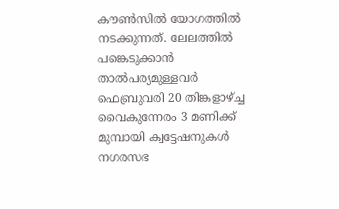കൗൺസിൽ യോഗത്തിൽ നടക്കുന്നത്. ലേലത്തിൽ പങ്കെടുക്കാൻ താൽപര്യമുള്ളവർ ഫെബ്രുവരി 20 തിങ്കളാഴ്ച്ച വൈകുന്നേരം 3 മണിക്ക് മുമ്പായി ക്വട്ടേഷനുകൾ നഗരസഭ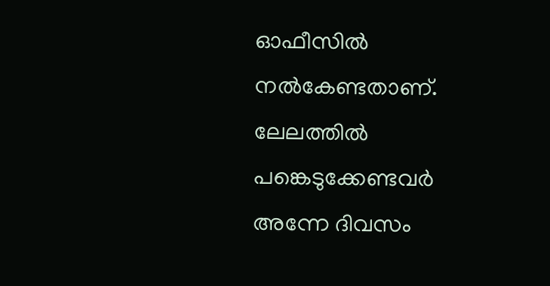ഓഫീസിൽ നൽകേണ്ടതാണ്. ലേലത്തിൽ പങ്കെടുക്കേണ്ടവർ അന്നേ ദിവസം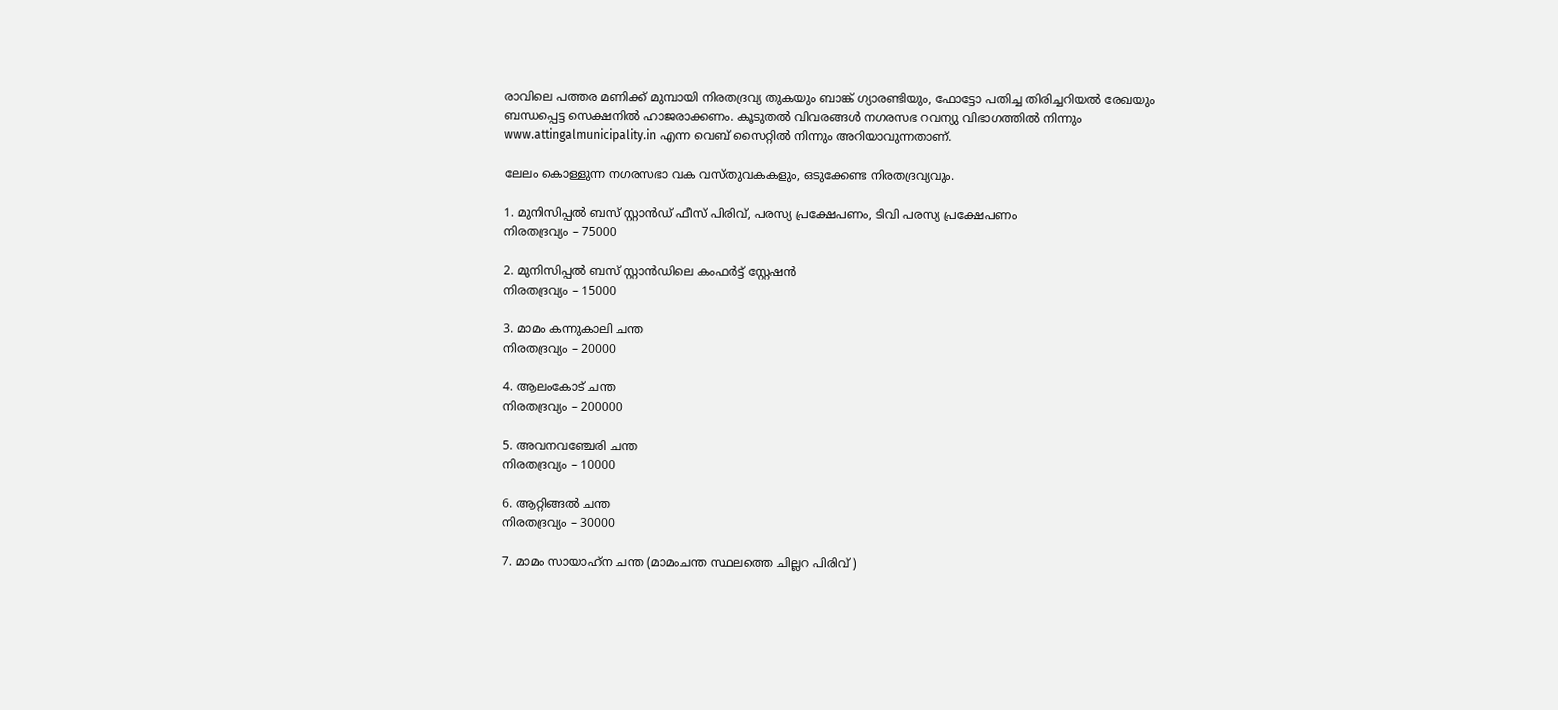രാവിലെ പത്തര മണിക്ക് മുമ്പായി നിരതദ്രവ്യ തുകയും ബാങ്ക് ഗ്യാരണ്ടിയും, ഫോട്ടോ പതിച്ച തിരിച്ചറിയൽ രേഖയും ബന്ധപ്പെട്ട സെക്ഷനിൽ ഹാജരാക്കണം. കൂടുതൽ വിവരങ്ങൾ നഗരസഭ റവന്യു വിഭാഗത്തിൽ നിന്നും www.attingalmunicipality.in എന്ന വെബ് സൈറ്റിൽ നിന്നും അറിയാവുന്നതാണ്.

ലേലം കൊള്ളുന്ന നഗരസഭാ വക വസ്തുവകകളും, ഒടുക്കേണ്ട നിരതദ്രവ്യവും.

1. മുനിസിപ്പൽ ബസ് സ്റ്റാൻഡ് ഫീസ് പിരിവ്, പരസ്യ പ്രക്ഷേപണം, ടിവി പരസ്യ പ്രക്ഷേപണം
നിരതദ്രവ്യം – 75000

2. മുനിസിപ്പൽ ബസ് സ്റ്റാൻഡിലെ കംഫർട്ട് സ്റ്റേഷൻ
നിരതദ്രവ്യം – 15000

3. മാമം കന്നുകാലി ചന്ത
നിരതദ്രവ്യം – 20000

4. ആലംകോട് ചന്ത
നിരതദ്രവ്യം – 200000

5. അവനവഞ്ചേരി ചന്ത
നിരതദ്രവ്യം – 10000

6. ആറ്റിങ്ങൽ ചന്ത
നിരതദ്രവ്യം – 30000

7. മാമം സായാഹ്‌ന ചന്ത (മാമംചന്ത സ്ഥലത്തെ ചില്ലറ പിരിവ് )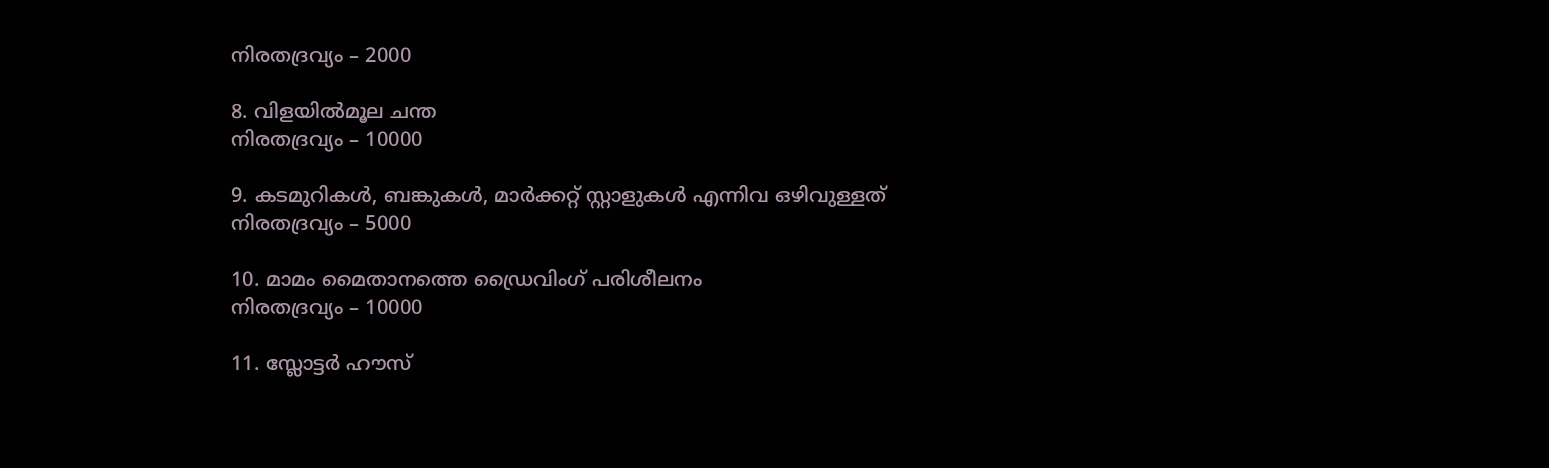നിരതദ്രവ്യം – 2000

8. വിളയിൽമൂല ചന്ത
നിരതദ്രവ്യം – 10000

9. കടമുറികൾ, ബങ്കുകൾ, മാർക്കറ്റ് സ്റ്റാളുകൾ എന്നിവ ഒഴിവുള്ളത്
നിരതദ്രവ്യം – 5000

10. മാമം മൈതാനത്തെ ഡ്രൈവിംഗ് പരിശീലനം
നിരതദ്രവ്യം – 10000

11. സ്ലോട്ടർ ഹൗസ്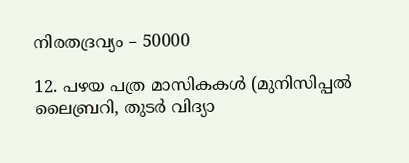നിരതദ്രവ്യം – 50000

12. പഴയ പത്ര മാസികകൾ (മുനിസിപ്പൽ ലൈബ്രറി, തുടർ വിദ്യാ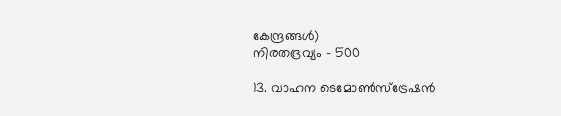കേന്ദ്രങ്ങൾ)
നിരതദ്രവ്യം – 500

13. വാഹന ടെമോൺസ്ട്രേഷൻ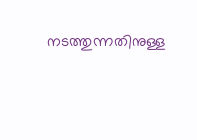നടത്തുന്നതിനുള്ള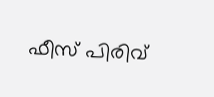ഫീസ് പിരിവ്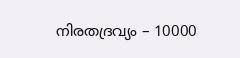നിരതദ്രവ്യം – 10000